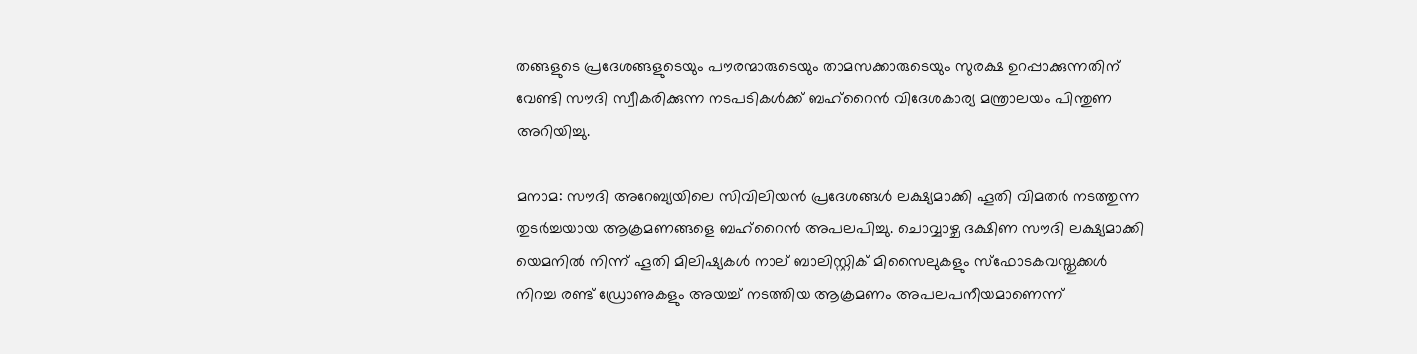തങ്ങളുടെ പ്രദേശങ്ങളുടെയും പൗരന്മാരുടെയും താമസക്കാരുടെയും സുരക്ഷ ഉറപ്പാക്കുന്നതിന് വേണ്ടി സൗദി സ്വീകരിക്കുന്ന നടപടികള്‍ക്ക് ബഹ്‌റൈന്‍ വിദേശകാര്യ മന്ത്രാലയം പിന്തുണ അറിയിച്ചു.

മനാമ: സൗദി അറേബ്യയിലെ സിവിലിയന്‍ പ്രദേശങ്ങള്‍ ലക്ഷ്യമാക്കി ഹൂതി വിമതര്‍ നടത്തുന്ന തുടര്‍ച്ചയായ ആക്രമണങ്ങളെ ബഹ്‌റൈന്‍ അപലപിച്ചു. ചൊവ്വാഴ്ച ദക്ഷിണ സൗദി ലക്ഷ്യമാക്കി യെമനില്‍ നിന്ന് ഹൂതി മിലിഷ്യകള്‍ നാല് ബാലിസ്റ്റിക് മിസൈലുകളും സ്‌ഫോടകവസ്തുക്കള്‍ നിറച്ച രണ്ട് ഡ്രോണുകളും അയച്ച് നടത്തിയ ആക്രമണം അപലപനീയമാണെന്ന്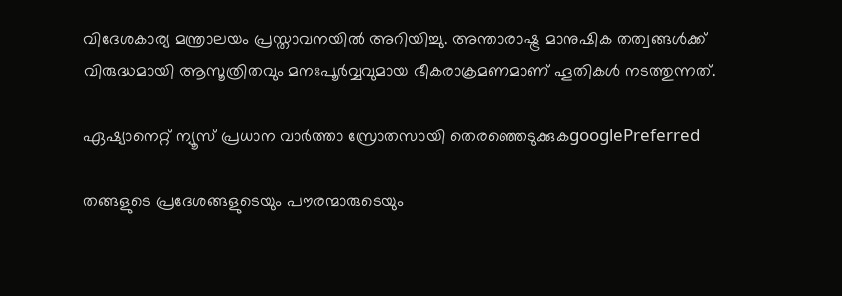വിദേശകാര്യ മന്ത്രാലയം പ്രസ്താവനയില്‍ അറിയിച്ചു. അന്താരാഷ്ട്ര മാനുഷിക തത്വങ്ങള്‍ക്ക് വിരുദ്ധമായി ആസൂത്രിതവും മനഃപൂര്‍വ്വവുമായ ഭീകരാക്രമണമാണ് ഹൂതികള്‍ നടത്തുന്നത്.

ഏഷ്യാനെറ്റ് ന്യൂസ് പ്രധാന വാർത്താ സ്രോതസായി തെരഞ്ഞെടുക്കുകgooglePreferred

തങ്ങളുടെ പ്രദേശങ്ങളുടെയും പൗരന്മാരുടെയും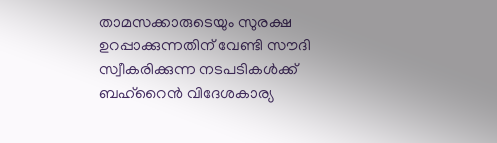താമസക്കാരുടെയും സുരക്ഷ ഉറപ്പാക്കുന്നതിന് വേണ്ടി സൗദി സ്വീകരിക്കുന്ന നടപടികള്‍ക്ക് ബഹ്‌റൈന്‍ വിദേശകാര്യ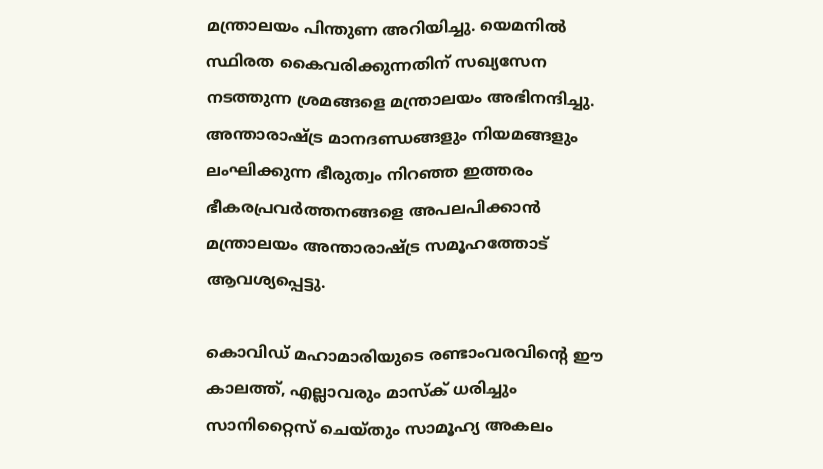മന്ത്രാലയം പിന്തുണ അറിയിച്ചു. യെമനില്‍ സ്ഥിരത കൈവരിക്കുന്നതിന് സഖ്യസേന നടത്തുന്ന ശ്രമങ്ങളെ മന്ത്രാലയം അഭിനന്ദിച്ചു. അന്താരാഷ്ട്ര മാനദണ്ഡങ്ങളും നിയമങ്ങളും ലംഘിക്കുന്ന ഭീരുത്വം നിറഞ്ഞ ഇത്തരം ഭീകരപ്രവര്‍ത്തനങ്ങളെ അപലപിക്കാന്‍ മന്ത്രാലയം അന്താരാഷ്ട്ര സമൂഹത്തോട് ആവശ്യപ്പെട്ടു.

കൊവിഡ് മഹാമാരിയുടെ രണ്ടാംവരവിന്റെ ഈ കാലത്ത്, എല്ലാവരും മാസ്‌ക് ധരിച്ചും സാനിറ്റൈസ് ചെയ്തും സാമൂഹ്യ അകലം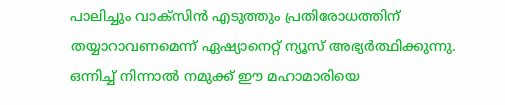പാലിച്ചും വാക്‌സിന്‍ എടുത്തും പ്രതിരോധത്തിന് തയ്യാറാവണമെന്ന് ഏഷ്യാനെറ്റ് ന്യൂസ് അഭ്യര്‍ത്ഥിക്കുന്നു. ഒന്നിച്ച് നിന്നാല്‍ നമുക്ക് ഈ മഹാമാരിയെ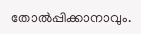തോല്‍പ്പിക്കാനാവും.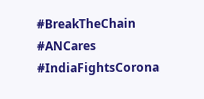#BreakTheChain #ANCares #IndiaFightsCorona